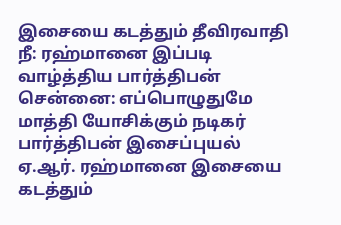இசையை கடத்தும் தீவிரவாதி நீ: ரஹ்மானை இப்படி வாழ்த்திய பார்த்திபன்
சென்னை: எப்பொழுதுமே மாத்தி யோசிக்கும் நடிகர் பார்த்திபன் இசைப்புயல் ஏ.ஆர். ரஹ்மானை இசையை கடத்தும்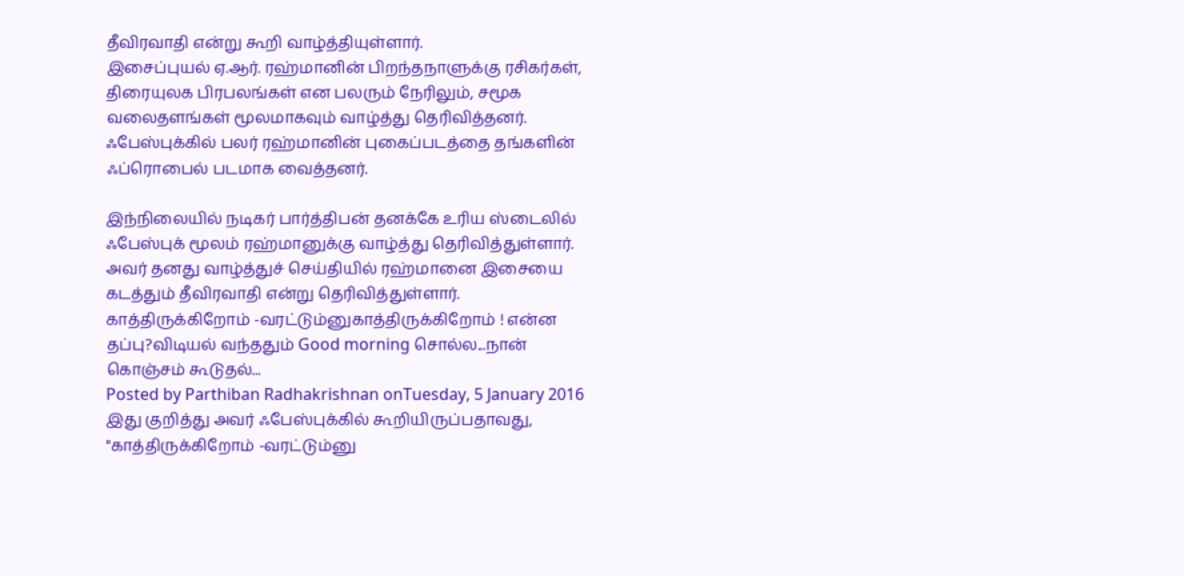தீவிரவாதி என்று கூறி வாழ்த்தியுள்ளார்.
இசைப்புயல் ஏ.ஆர். ரஹ்மானின் பிறந்தநாளுக்கு ரசிகர்கள், திரையுலக பிரபலங்கள் என பலரும் நேரிலும், சமூக வலைதளங்கள் மூலமாகவும் வாழ்த்து தெரிவித்தனர். ஃபேஸ்புக்கில் பலர் ரஹ்மானின் புகைப்படத்தை தங்களின் ஃப்ரொபைல் படமாக வைத்தனர்.

இந்நிலையில் நடிகர் பார்த்திபன் தனக்கே உரிய ஸ்டைலில் ஃபேஸ்புக் மூலம் ரஹ்மானுக்கு வாழ்த்து தெரிவித்துள்ளார். அவர் தனது வாழ்த்துச் செய்தியில் ரஹ்மானை இசையை கடத்தும் தீவிரவாதி என்று தெரிவித்துள்ளார்.
காத்திருக்கிறோம் -வரட்டும்னுகாத்திருக்கிறோம் ! என்ன தப்பு?விடியல் வந்ததும் Good morning சொல்ல...நான் கொஞ்சம் கூடுதல்...
Posted by Parthiban Radhakrishnan onTuesday, 5 January 2016
இது குறித்து அவர் ஃபேஸ்புக்கில் கூறியிருப்பதாவது,
"காத்திருக்கிறோம் -வரட்டும்னு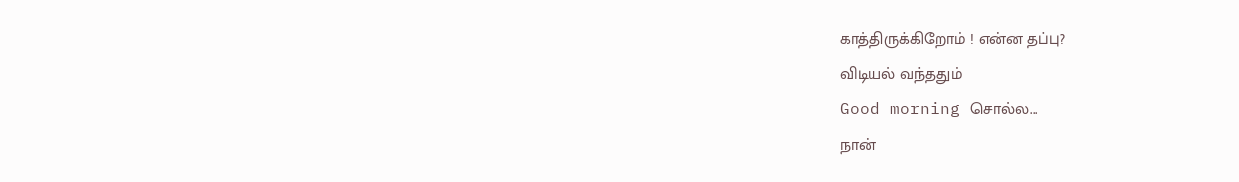காத்திருக்கிறோம் ! என்ன தப்பு?
விடியல் வந்ததும்
Good morning சொல்ல...
நான்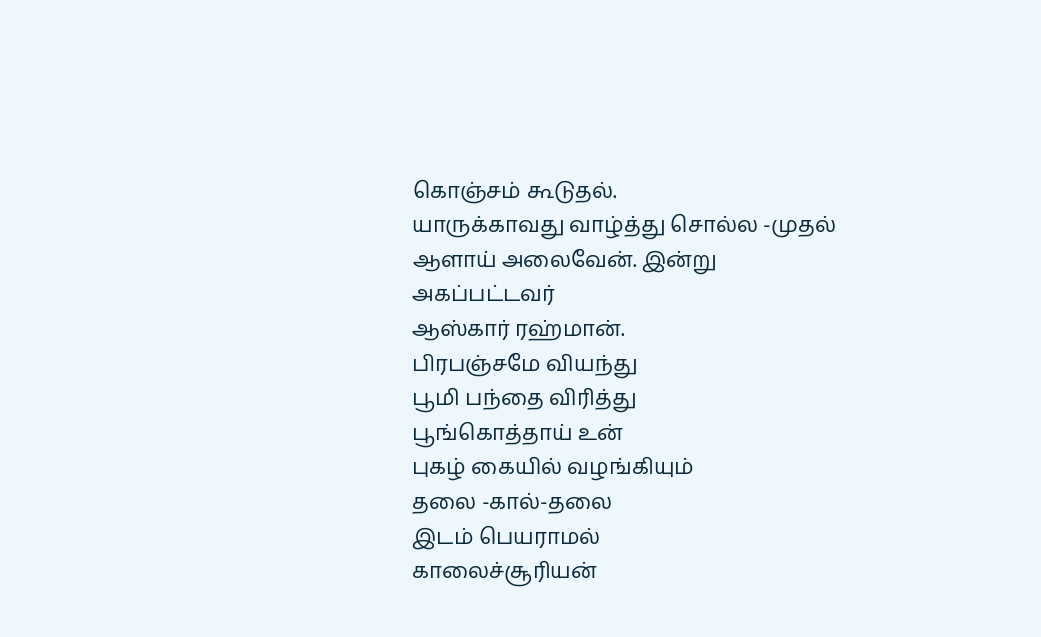கொஞ்சம் கூடுதல்.
யாருக்காவது வாழ்த்து சொல்ல -முதல்
ஆளாய் அலைவேன். இன்று
அகப்பட்டவர்
ஆஸ்கார் ரஹ்மான்.
பிரபஞ்சமே வியந்து
பூமி பந்தை விரித்து
பூங்கொத்தாய் உன்
புகழ் கையில் வழங்கியும்
தலை -கால்-தலை
இடம் பெயராமல்
காலைச்சூரியன்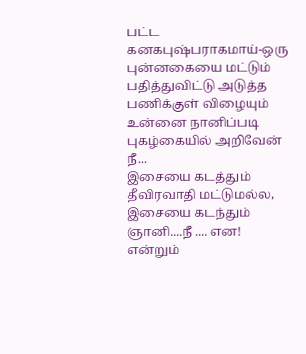பட்ட
கனகபுஷ்பராகமாய்-ஒரு
புன்னகையை மட்டும்
பதித்துவிட்டு அடுத்த
பணிக்குள் விழையும்
உன்னை நானிப்படி
புகழ்கையில் அறிவேன்
நீ...
இசையை கடத்தும்
தீவிரவாதி மட்டுமல்ல,
இசையை கடந்தும்
ஞானி....நீ .... என!
என்றும்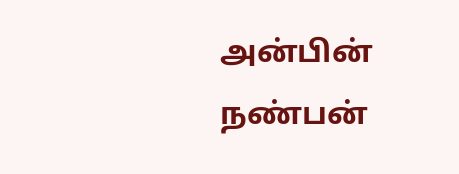அன்பின்
நண்பன்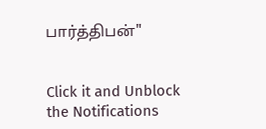பார்த்திபன்"


Click it and Unblock the Notifications